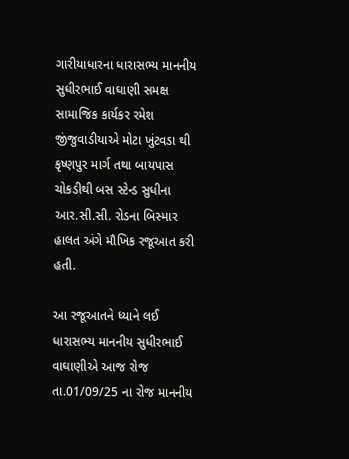ગારીયાધારના ધારાસભ્ય માનનીય સુધીરભાઈ વાઘાણી સમક્ષ સામાજિક કાર્યકર રમેશ જીંજુવાડીયાએ મોટા ખુંટવડા થી કૃષ્ણપુર માર્ગ તથા બાયપાસ ચોકડીથી બસ સ્ટેન્ડ સુધીના આર.સી.સી. રોડના બિસ્માર હાલત અંગે મૌખિક રજૂઆત કરી હતી.

આ રજૂઆતને ધ્યાને લઈ ધારાસભ્ય માનનીય સુધીરભાઈ વાઘાણીએ આજ રોજ તા.01/09/25 ના રોજ માનનીય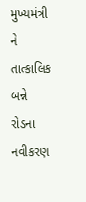મુખ્યમંત્રી ને તાત્કાલિક બન્ને રોડના નવીકરણ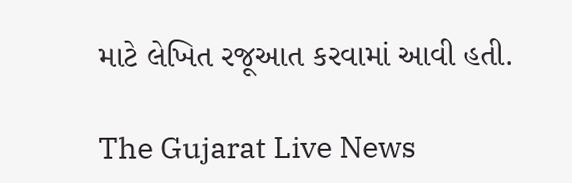માટે લેખિત રજૂઆત કરવામાં આવી હતી.

The Gujarat Live News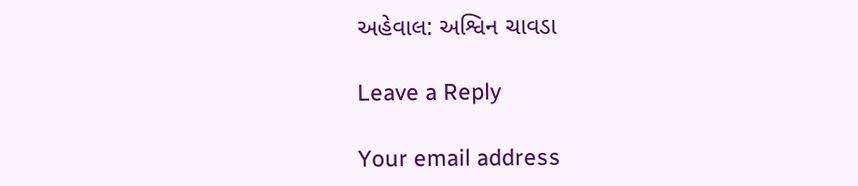અહેવાલ: અશ્વિન ચાવડા

Leave a Reply

Your email address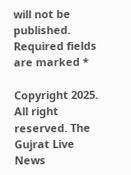will not be published. Required fields are marked *

Copyright 2025. All right reserved. The Gujrat Live News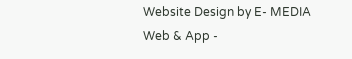Website Design by E- MEDIA Web & App -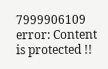7999906109
error: Content is protected !!